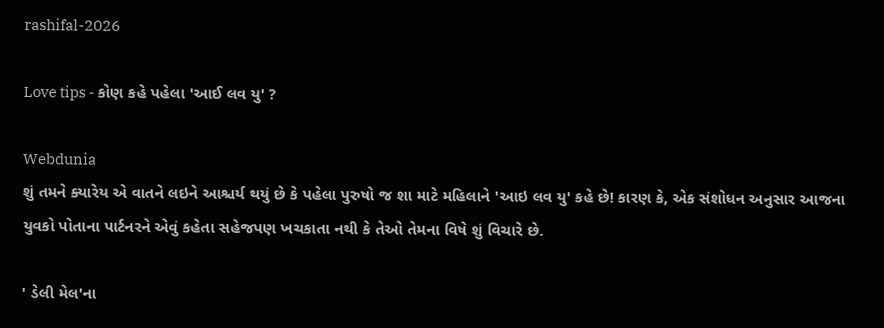rashifal-2026

Love tips - કોણ કહે પહેલા 'આઈ લવ યુ' ?

Webdunia
શું તમને ક્યારેય એ વાતને લઇને આશ્ચર્ય થયું છે કે પહેલા પુરુષો જ શા માટે મહિલાને 'આઇ લવ યુ' કહે છે! કારણ કે, એક સંશોધન અનુસાર આજના યુવકો પોતાના પાર્ટનરને એવું કહેતા સહેજપણ ખચકાતા નથી કે તેઓ તેમના વિષે શું વિચારે છે.

' ડેલી મેલ'ના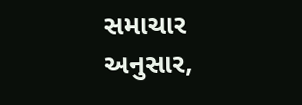સમાચાર અનુસાર,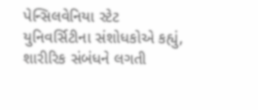પેન્સિલવેનિયા સ્ટેટ યુનિવર્સિટીના સંશોધકોએ કહ્યું, શારીરિક સંબંધને લગતી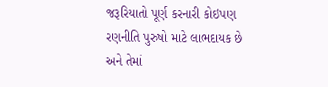જરૂરિયાતો પૂર્ણ કરનારી કોઇપણ રણનીતિ પુરુષો માટે લાભદાયક છે અને તેમાં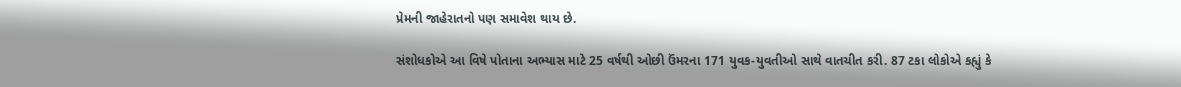પ્રેમની જાહેરાતનો પણ સમાવેશ થાય છે.

સંશોધકોએ આ વિષે પોતાના અભ્યાસ માટે 25 વર્ષથી ઓછી ઉંમરના 171 યુવક-યુવતીઓ સાથે વાતચીત કરી. 87 ટકા લોકોએ કહ્યું કે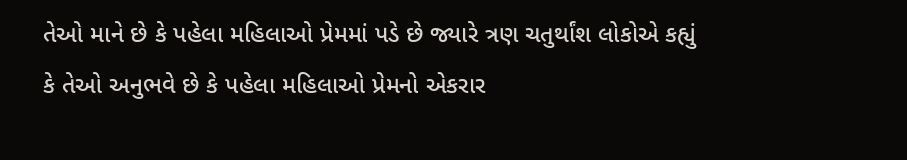તેઓ માને છે કે પહેલા મહિલાઓ પ્રેમમાં પડે છે જ્યારે ત્રણ ચતુર્થાંશ લોકોએ કહ્યું કે તેઓ અનુભવે છે કે પહેલા મહિલાઓ પ્રેમનો એકરાર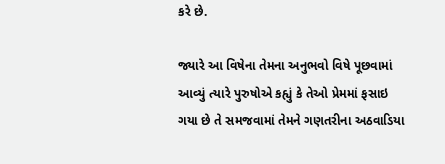કરે છે.

જ્યારે આ વિષેના તેમના અનુભવો વિષે પૂછવામાં આવ્યું ત્યારે પુરુષોએ કહ્યું કે તેઓ પ્રેમમાં ફસાઇ ગયા છે તે સમજવામાં તેમને ગણતરીના અઠવાડિયા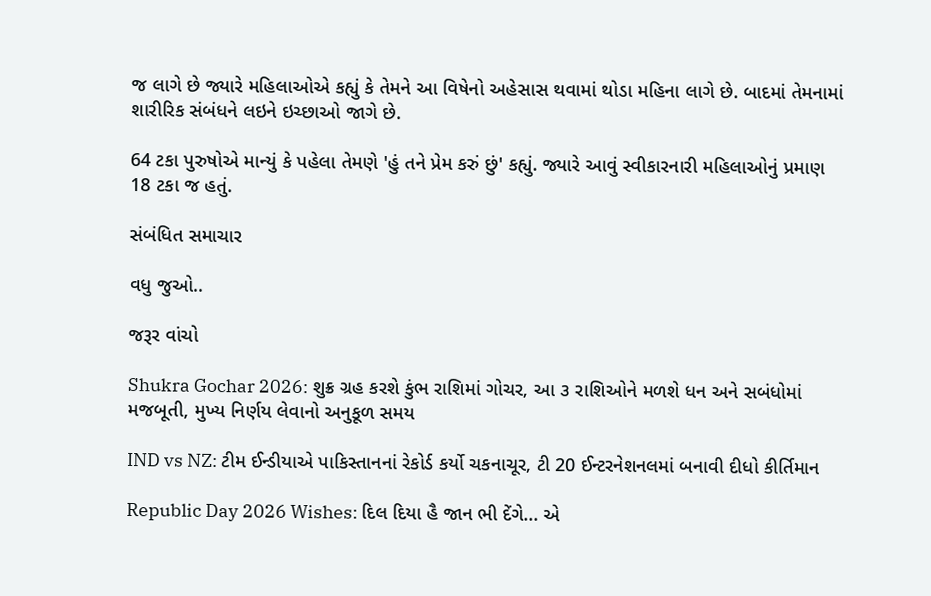જ લાગે છે જ્યારે મહિલાઓએ કહ્યું કે તેમને આ વિષેનો અહેસાસ થવામાં થોડા મહિના લાગે છે. બાદમાં તેમનામાં શારીરિક સંબંધને લઇને ઇચ્છાઓ જાગે છે.

64 ટકા પુરુષોએ માન્યું કે પહેલા તેમણે 'હું તને પ્રેમ કરું છું' કહ્યું. જ્યારે આવું સ્વીકારનારી મહિલાઓનું પ્રમાણ 18 ટકા જ હતું.

સંબંધિત સમાચાર

વધુ જુઓ..

જરૂર વાંચો

Shukra Gochar 2026: શુક્ર ગ્રહ કરશે કુંભ રાશિમાં ગોચર, આ ૩ રાશિઓને મળશે ધન અને સબંધોમાં મજબૂતી, મુખ્ય નિર્ણય લેવાનો અનુકૂળ સમય

IND vs NZ: ટીમ ઈન્ડીયાએ પાકિસ્તાનનાં રેકોર્ડ કર્યો ચકનાચૂર, ટી 20 ઈન્ટરનેશનલમાં બનાવી દીધો કીર્તિમાન

Republic Day 2026 Wishes: દિલ દિયા હૈ જાન ભી દેંગે... એ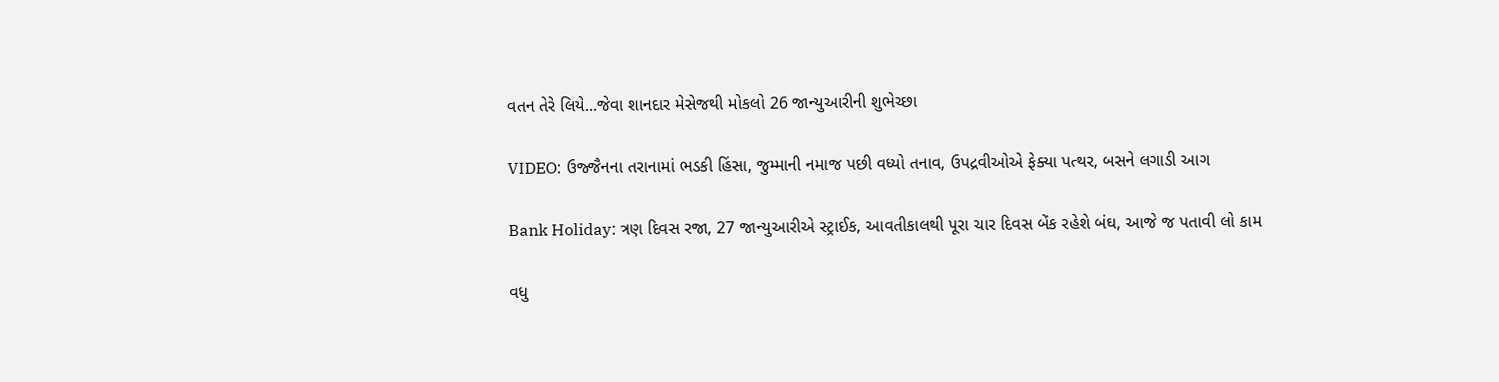વતન તેરે લિયે...જેવા શાનદાર મેસેજથી મોકલો 26 જાન્યુઆરીની શુભેચ્છા

VIDEO: ઉજ્જૈનના તરાનામાં ભડકી હિંસા, જુમ્માની નમાજ પછી વધ્યો તનાવ, ઉપદ્રવીઓએ ફેક્યા પત્થર, બસને લગાડી આગ

Bank Holiday: ત્રણ દિવસ રજા, 27 જાન્યુઆરીએ સ્ટ્રાઈક, આવતીકાલથી પૂરા ચાર દિવસ બેંક રહેશે બંઘ, આજે જ પતાવી લો કામ

વધુ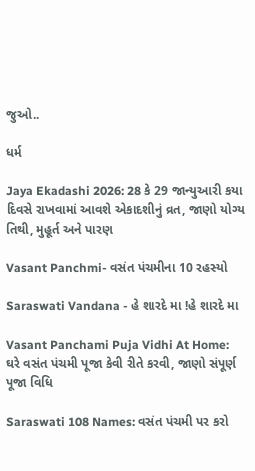જુઓ..

ધર્મ

Jaya Ekadashi 2026: 28 કે 29 જાન્યુઆરી કયા દિવસે રાખવામાં આવશે એકાદશીનું વ્રત, જાણો યોગ્ય તિથી, મુહૂર્ત અને પારણ

Vasant Panchmi- વસંત પંચમીના 10 રહસ્યો

Saraswati Vandana - હે શારદે મા !હે શારદે મા

Vasant Panchami Puja Vidhi At Home: ઘરે વસંત પંચમી પૂજા કેવી રીતે કરવી, જાણો સંપૂર્ણ પૂજા વિધિ

Saraswati 108 Names: વસંત પંચમી પર કરો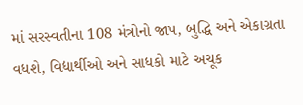માં સરસ્વતીના 108 મંત્રોનો જાપ, બુદ્ધિ અને એકાગ્રતા વધશે, વિદ્યાર્થીઓ અને સાધકો માટે અચૂક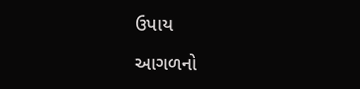ઉપાય

આગળનો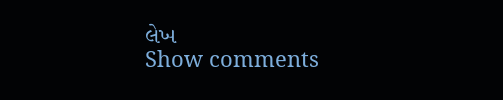લેખ
Show comments